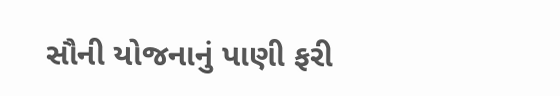સૌની યોજનાનું પાણી ફરી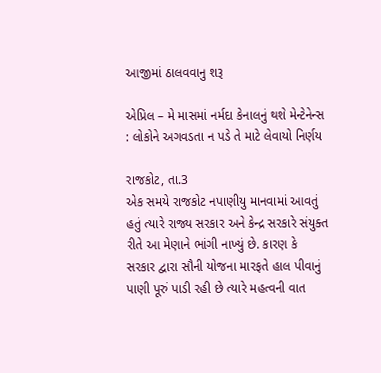આજીમાં ઠાલવવાનુ શરૂ

એપ્રિલ – મે માસમાં નર્મદા કેનાલનું થશે મેન્ટેનેન્સ : લોકોને અગવડતા ન પડે તે માટે લેવાયો નિર્ણય

રાજકોટ, તા.3
એક સમયે રાજકોટ નપાણીયુ માનવામાં આવતું હતું ત્યારે રાજ્ય સરકાર અને કેન્દ્ર સરકારે સંયુક્ત રીતે આ મેણાને ભાંગી નાખ્યું છે. કારણ કે સરકાર દ્વારા સૌની યોજના મારફતે હાલ પીવાનું પાણી પૂરું પાડી રહી છે ત્યારે મહત્વની વાત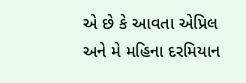એ છે કે આવતા એપ્રિલ અને મે મહિના દરમિયાન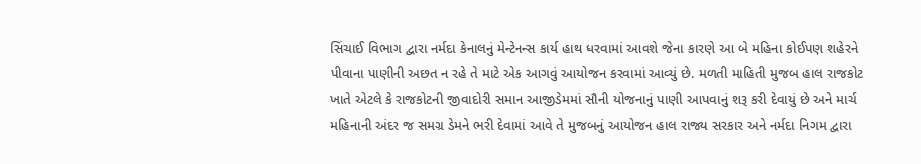સિંચાઈ વિભાગ દ્વારા નર્મદા કેનાલનું મેન્ટેનન્સ કાર્ય હાથ ધરવામાં આવશે જેના કારણે આ બે મહિના કોઈપણ શહેરને પીવાના પાણીની અછત ન રહે તે માટે એક આગવું આયોજન કરવામાં આવ્યું છે. મળતી માહિતી મુજબ હાલ રાજકોટ ખાતે એટલે કે રાજકોટની જીવાદોરી સમાન આજીડેમમાં સૌની યોજનાનું પાણી આપવાનું શરૂ કરી દેવાયું છે અને માર્ચ મહિનાની અંદર જ સમગ્ર ડેમને ભરી દેવામાં આવે તે મુજબનું આયોજન હાલ રાજ્ય સરકાર અને નર્મદા નિગમ દ્વારા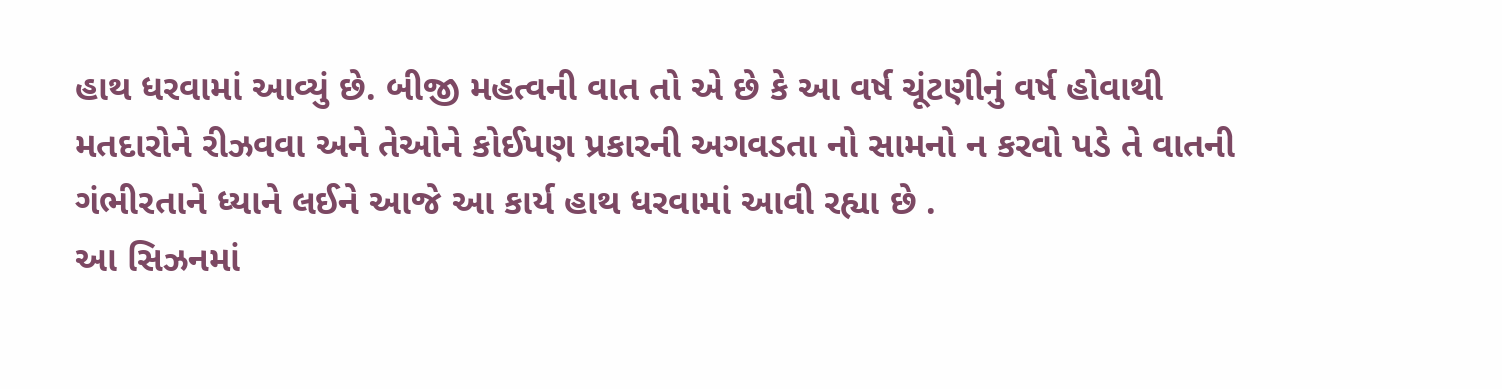હાથ ધરવામાં આવ્યું છે. બીજી મહત્વની વાત તો એ છે કે આ વર્ષ ચૂંટણીનું વર્ષ હોવાથી મતદારોને રીઝવવા અને તેઓને કોઈપણ પ્રકારની અગવડતા નો સામનો ન કરવો પડે તે વાતની ગંભીરતાને ધ્યાને લઈને આજે આ કાર્ય હાથ ધરવામાં આવી રહ્યા છે .
આ સિઝનમાં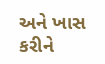અને ખાસ કરીને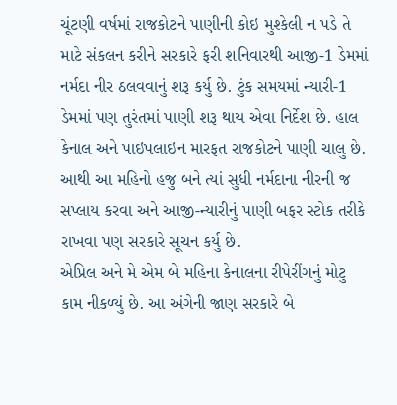ચૂંટણી વર્ષમાં રાજકોટને પાણીની કોઇ મુશ્કેલી ન પડે તે માટે સંકલન કરીને સરકારે ફરી શનિવારથી આજી-1 ડેમમાં નર્મદા નીર ઠલવવાનું શરૂ કર્યુ છે. ટુંક સમયમાં ન્યારી-1 ડેમમાં પણ તુરંતમાં પાણી શરૂ થાય એવા નિર્દેશ છે. હાલ કેનાલ અને પાઇપલાઇન મારફત રાજકોટને પાણી ચાલુ છે. આથી આ મહિનો હજુ બને ત્યાં સુધી નર્મદાના નીરની જ સપ્લાય કરવા અને આજી-ન્યારીનું પાણી બફર સ્ટોક તરીકે રાખવા પણ સરકારે સૂચન કર્યુ છે.
એપ્રિલ અને મે એમ બે મહિના કેનાલના રીપેરીંગનું મોટુ કામ નીકળ્યું છે. આ અંગેની જાણ સરકારે બે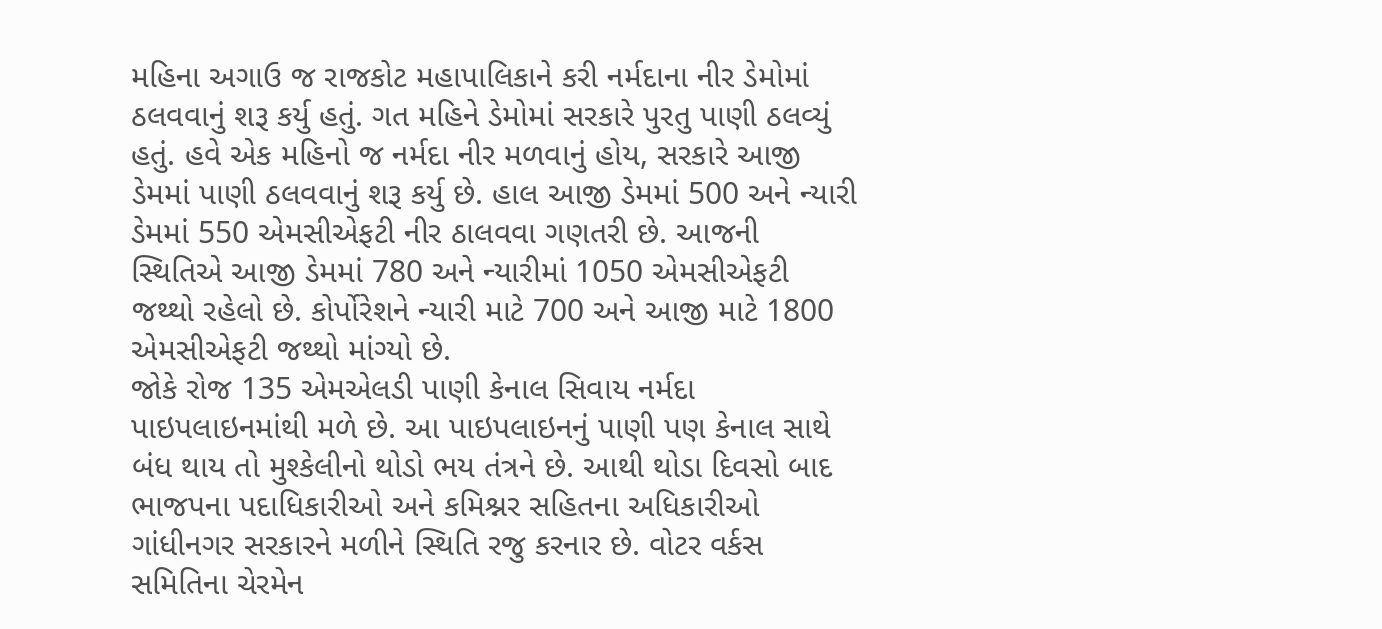મહિના અગાઉ જ રાજકોટ મહાપાલિકાને કરી નર્મદાના નીર ડેમોમાં ઠલવવાનું શરૂ કર્યુ હતું. ગત મહિને ડેમોમાં સરકારે પુરતુ પાણી ઠલવ્યું હતું. હવે એક મહિનો જ નર્મદા નીર મળવાનું હોય, સરકારે આજી ડેમમાં પાણી ઠલવવાનું શરૂ કર્યુ છે. હાલ આજી ડેમમાં 500 અને ન્યારી ડેમમાં 550 એમસીએફટી નીર ઠાલવવા ગણતરી છે. આજની સ્થિતિએ આજી ડેમમાં 780 અને ન્યારીમાં 1050 એમસીએફટી જથ્થો રહેલો છે. કોર્પોરેશને ન્યારી માટે 700 અને આજી માટે 1800 એમસીએફટી જથ્થો માંગ્યો છે.
જોકે રોજ 135 એમએલડી પાણી કેનાલ સિવાય નર્મદા પાઇપલાઇનમાંથી મળે છે. આ પાઇપલાઇનનું પાણી પણ કેનાલ સાથે બંધ થાય તો મુશ્કેલીનો થોડો ભય તંત્રને છે. આથી થોડા દિવસો બાદ ભાજપના પદાધિકારીઓ અને કમિશ્નર સહિતના અધિકારીઓ ગાંધીનગર સરકારને મળીને સ્થિતિ રજુ કરનાર છે. વોટર વર્કસ સમિતિના ચેરમેન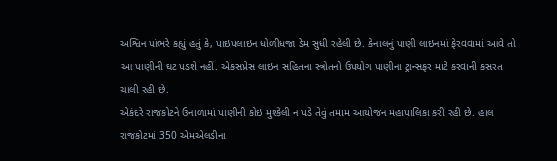અશ્વિન પાંભરે કહ્યું હતું કે, પાઇપલાઇન ધોળીધજા ડેમ સુધી રહેલી છે. કેનાલનું પાણી લાઇનમાં ફેરવવામાં આવે તો આ પાણીની ઘટ પડશે નહીં. એકસપ્રેસ લાઇન સહિતના સ્ત્રોતનો ઉપયોગ પાણીના ટ્રાન્સફર માટે કરવાની કસરત ચાલી રહી છે.
એકંદરે રાજકોટને ઉનાળામાં પાણીની કોઇ મુશ્કેલી ન પડે તેવું તમામ આયોજન મહાપાલિકા કરી રહી છે. હાલ રાજકોટમાં 350 એમએલડીના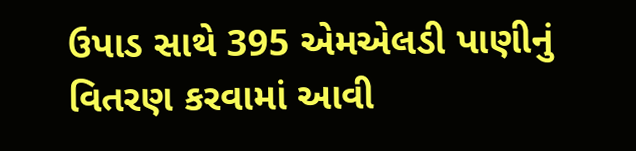ઉપાડ સાથે 395 એમએલડી પાણીનું વિતરણ કરવામાં આવી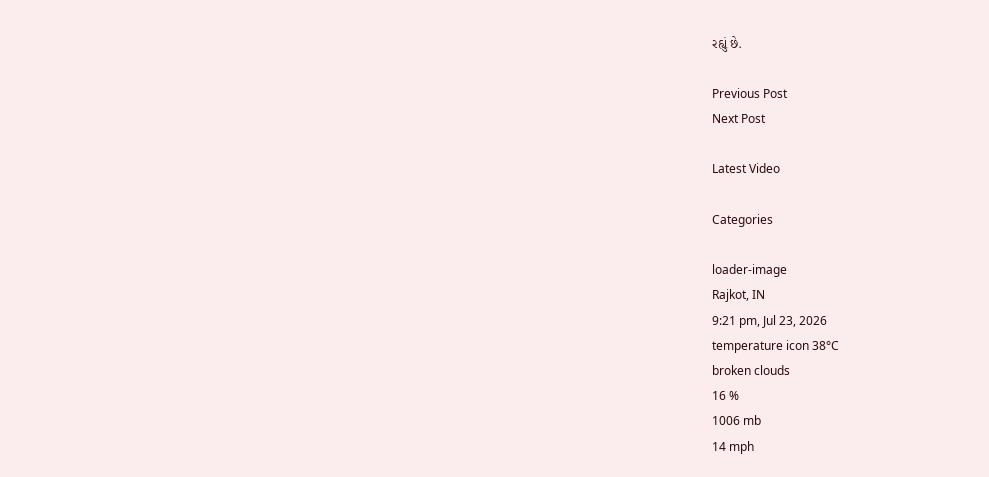રહ્યું છે.

Previous Post
Next Post

Latest Video

Categories

loader-image
Rajkot, IN
9:21 pm, Jul 23, 2026
temperature icon 38°C
broken clouds
16 %
1006 mb
14 mph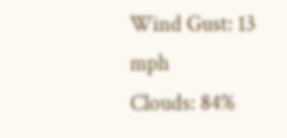Wind Gust: 13 mph
Clouds: 84%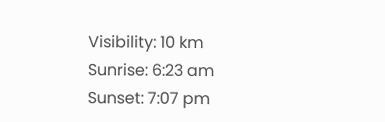Visibility: 10 km
Sunrise: 6:23 am
Sunset: 7:07 pm